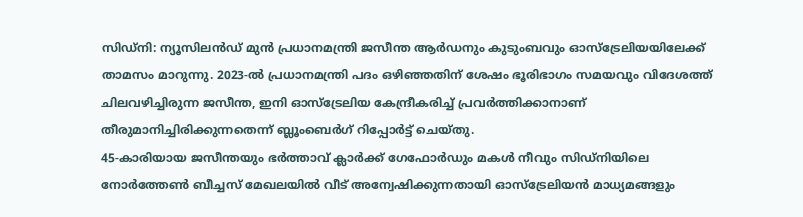സിഡ്നി: ന്യൂസിലൻഡ് മുൻ പ്രധാനമന്ത്രി ജസീന്ത ആർഡനും കുടുംബവും ഓസ്ട്രേലിയയിലേക്ക് താമസം മാറുന്നു. 2023-ൽ പ്രധാനമന്ത്രി പദം ഒഴിഞ്ഞതിന് ശേഷം ഭൂരിഭാഗം സമയവും വിദേശത്ത് ചിലവഴിച്ചിരുന്ന ജസീന്ത, ഇനി ഓസ്ട്രേലിയ കേന്ദ്രീകരിച്ച് പ്രവർത്തിക്കാനാണ് തീരുമാനിച്ചിരിക്കുന്നതെന്ന് ബ്ലൂംബെർഗ് റിപ്പോർട്ട് ചെയ്തു.
45-കാരിയായ ജസീന്തയും ഭർത്താവ് ക്ലാർക്ക് ഗേഫോർഡും മകൾ നീവും സിഡ്നിയിലെ നോർത്തേൺ ബീച്ചസ് മേഖലയിൽ വീട് അന്വേഷിക്കുന്നതായി ഓസ്ട്രേലിയൻ മാധ്യമങ്ങളും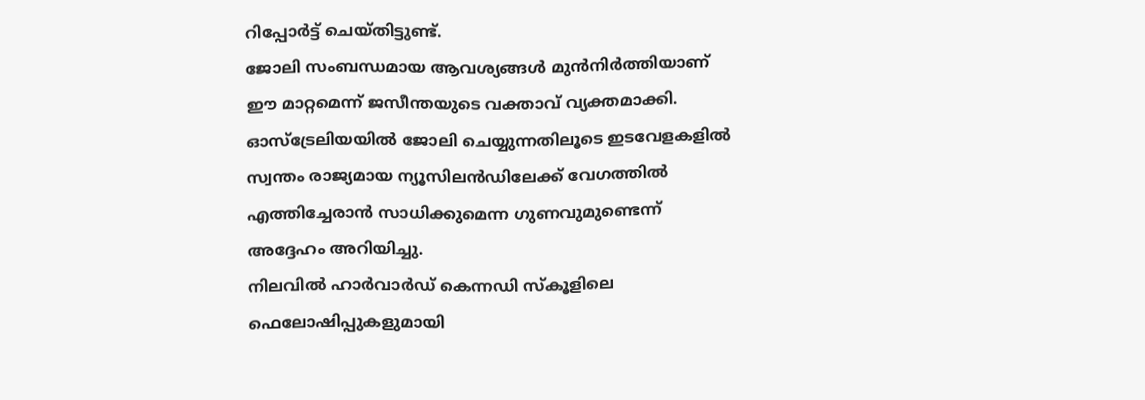റിപ്പോർട്ട് ചെയ്തിട്ടുണ്ട്.
ജോലി സംബന്ധമായ ആവശ്യങ്ങൾ മുൻനിർത്തിയാണ് ഈ മാറ്റമെന്ന് ജസീന്തയുടെ വക്താവ് വ്യക്തമാക്കി. ഓസ്ട്രേലിയയിൽ ജോലി ചെയ്യുന്നതിലൂടെ ഇടവേളകളിൽ സ്വന്തം രാജ്യമായ ന്യൂസിലൻഡിലേക്ക് വേഗത്തിൽ എത്തിച്ചേരാൻ സാധിക്കുമെന്ന ഗുണവുമുണ്ടെന്ന് അദ്ദേഹം അറിയിച്ചു.
നിലവിൽ ഹാർവാർഡ് കെന്നഡി സ്കൂളിലെ ഫെലോഷിപ്പുകളുമായി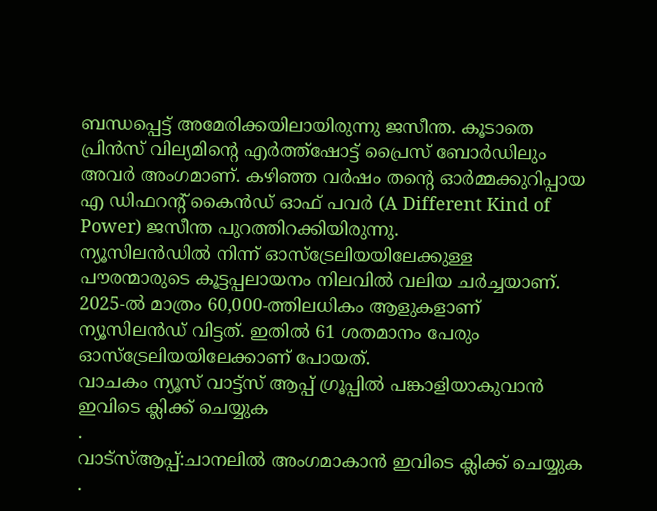ബന്ധപ്പെട്ട് അമേരിക്കയിലായിരുന്നു ജസീന്ത. കൂടാതെ പ്രിൻസ് വില്യമിന്റെ എർത്ത്ഷോട്ട് പ്രൈസ് ബോർഡിലും അവർ അംഗമാണ്. കഴിഞ്ഞ വർഷം തന്റെ ഓർമ്മക്കുറിപ്പായ എ ഡിഫറന്റ് കൈൻഡ് ഓഫ് പവർ (A Different Kind of Power) ജസീന്ത പുറത്തിറക്കിയിരുന്നു.
ന്യൂസിലൻഡിൽ നിന്ന് ഓസ്ട്രേലിയയിലേക്കുള്ള പൗരന്മാരുടെ കൂട്ടപ്പലായനം നിലവിൽ വലിയ ചർച്ചയാണ്. 2025-ൽ മാത്രം 60,000-ത്തിലധികം ആളുകളാണ് ന്യൂസിലൻഡ് വിട്ടത്. ഇതിൽ 61 ശതമാനം പേരും ഓസ്ട്രേലിയയിലേക്കാണ് പോയത്.
വാചകം ന്യൂസ് വാട്ട്സ് ആപ്പ് ഗ്രൂപ്പിൽ പങ്കാളിയാകുവാൻ
ഇവിടെ ക്ലിക്ക് ചെയ്യുക
.
വാട്സ്ആപ്പ്:ചാനലിൽ അംഗമാകാൻ ഇവിടെ ക്ലിക്ക് ചെയ്യുക .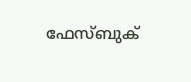ഫേസ്ബുക്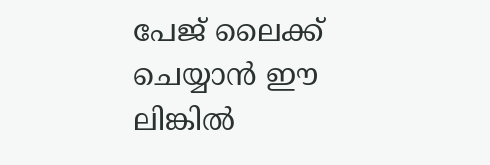പേജ് ലൈക്ക് ചെയ്യാൻ ഈ ലിങ്കിൽ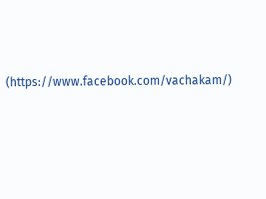(https://www.facebook.com/vachakam/)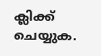ക്ലിക്ക് ചെയ്യുക.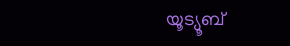യൂട്യൂബ്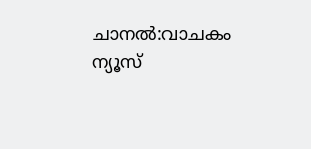ചാനൽ:വാചകം ന്യൂസ്